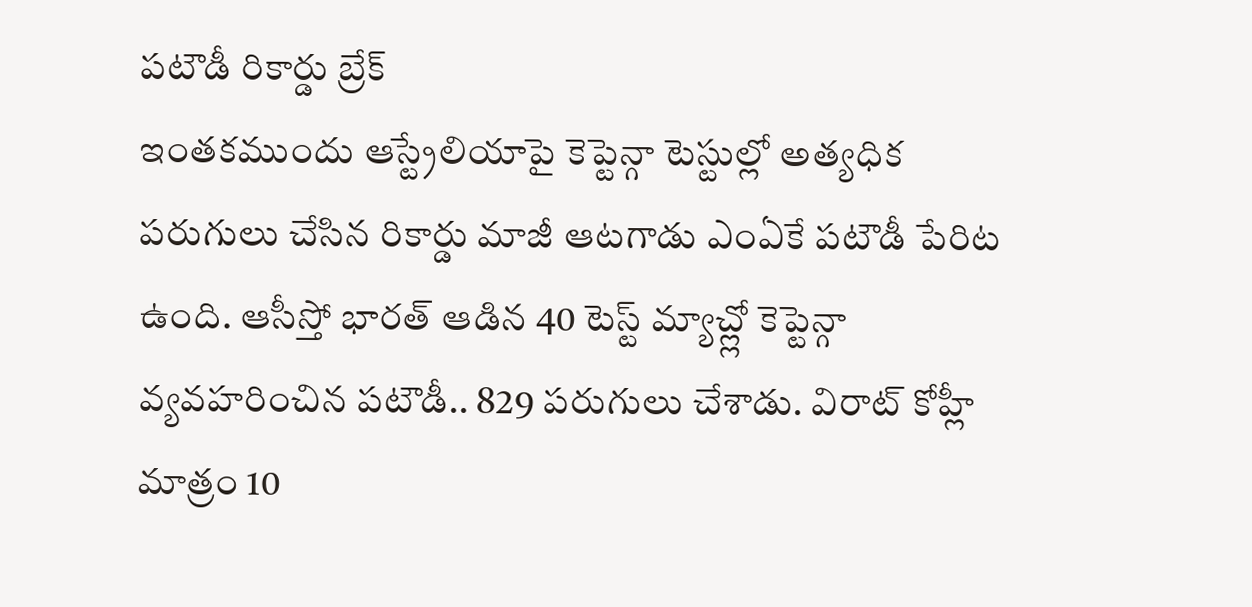పటౌడీ రికార్డు బ్రేక్
ఇంతకముందు ఆస్ట్రేలియాపై కెప్టెన్గా టెస్టుల్లో అత్యధిక పరుగులు చేసిన రికార్డు మాజీ ఆటగాడు ఎంఏకే పటౌడీ పేరిట ఉంది. ఆసీస్తో భారత్ ఆడిన 40 టెస్ట్ మ్యాచ్ల్లో కెప్టెన్గా వ్యవహరించిన పటౌడీ.. 829 పరుగులు చేశాడు. విరాట్ కోహ్లీ మాత్రం 10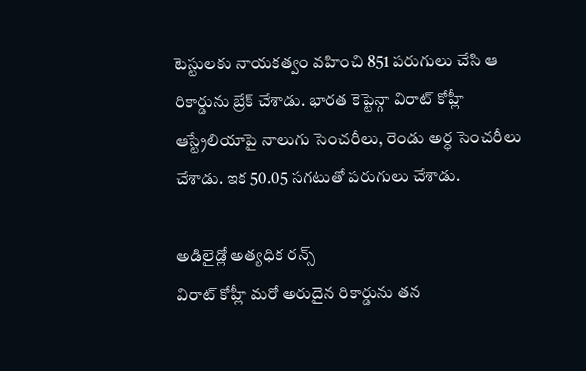టెస్టులకు నాయకత్వం వహించి 851 పరుగులు చేసి ఆ రికార్డును బ్రేక్ చేశాడు. భారత కెప్టెన్గా విరాట్ కోహ్లీ ఆస్ట్రేలియాపై నాలుగు సెంచరీలు, రెండు అర్ధ సెంచరీలు చేశాడు. ఇక 50.05 సగటుతో పరుగులు చేశాడు.

అడిలైడ్లో అత్యధిక రన్స్
విరాట్ కోహ్లీ మరో అరుదైన రికార్డును తన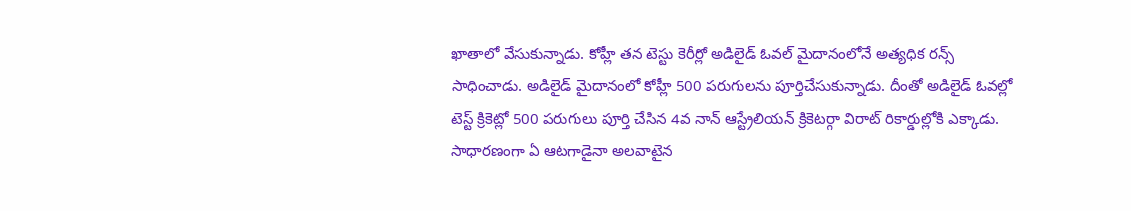ఖాతాలో వేసుకున్నాడు. కోహ్లీ తన టెస్టు కెరీర్లో అడిలైడ్ ఓవల్ మైదానంలోనే అత్యధిక రన్స్ సాధించాడు. అడిలైడ్ మైదానంలో కోహ్లీ 500 పరుగులను పూర్తిచేసుకున్నాడు. దీంతో అడిలైడ్ ఓవల్లో టెస్ట్ క్రికెట్లో 500 పరుగులు పూర్తి చేసిన 4వ నాన్ ఆస్ట్రేలియన్ క్రికెటర్గా విరాట్ రికార్డుల్లోకి ఎక్కాడు. సాధారణంగా ఏ ఆటగాడైనా అలవాటైన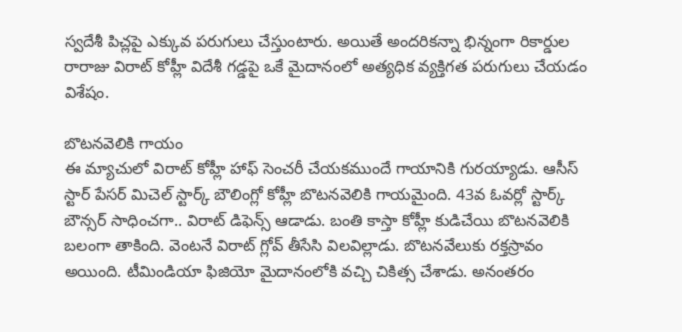స్వదేశీ పిచ్లపై ఎక్కువ పరుగులు చేస్తుంటారు. అయితే అందరికన్నా భిన్నంగా రికార్డుల రారాజు విరాట్ కోహ్లీ విదేశీ గడ్డపై ఒకే మైదానంలో అత్యధిక వ్యక్తిగత పరుగులు చేయడం విశేషం.

బొటనవెలికి గాయం
ఈ మ్యాచులో విరాట్ కోహ్లీ హాఫ్ సెంచరీ చేయకముందే గాయానికి గురయ్యాడు. ఆసీస్ స్టార్ పేసర్ మిచెల్ స్టార్క్ బౌలింగ్లో కోహ్లీ బొటనవెలికి గాయమైంది. 43వ ఓవర్లో స్టార్క్ బౌన్సర్ సాధించగా.. విరాట్ డిఫెన్స్ ఆడాడు. బంతి కాస్తా కోహ్లీ కుడిచేయి బొటనవెలికి బలంగా తాకింది. వెంటనే విరాట్ గ్లోవ్ తీసేసి విలవిల్లాడు. బొటనవేలుకు రక్తస్రావం అయింది. టీమిండియా ఫిజియో మైదానంలోకి వచ్చి చికిత్స చేశాడు. అనంతరం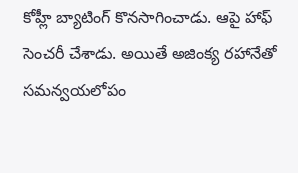కోహ్లీ బ్యాటింగ్ కొనసాగించాడు. ఆపై హాఫ్ సెంచరీ చేశాడు. అయితే అజింక్య రహానేతో సమన్వయలోపం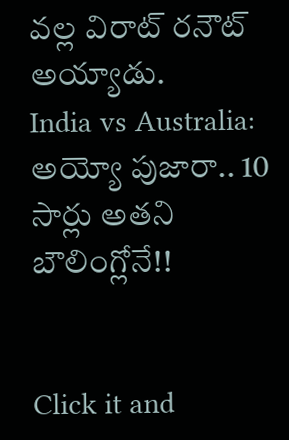వల్ల విరాట్ రనౌట్ అయ్యాడు.
India vs Australia: అయ్యో పుజారా.. 10 సార్లు అతని బౌలింగ్లోనే!!


Click it and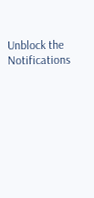Unblock the Notifications